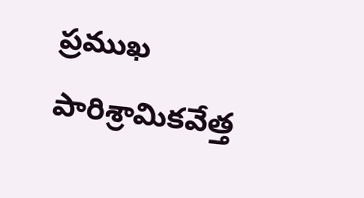ప్రముఖ పారిశ్రామికవేత్త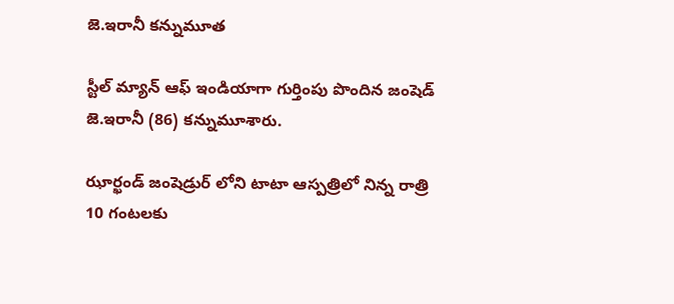జె.ఇరానీ కన్నుమూత

స్టీల్ మ్యాన్ ఆఫ్ ఇండియాగా గుర్తింపు పొందిన జంషెడ్ జె.ఇరానీ (86) కన్నుమూశారు.

ఝార్ఖండ్ జంషెడ్రుర్ లోని టాటా ఆస్పత్రిలో నిన్న రాత్రి 10 గంటలకు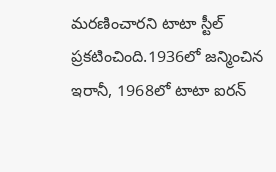మరణించారని టాటా స్టీల్ ప్రకటించింది.1936లో జన్మించిన ఇరానీ, 1968లో టాటా ఐరన్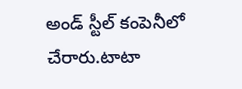అండ్ స్టీల్ కంపెనీలో చేరారు.టాటా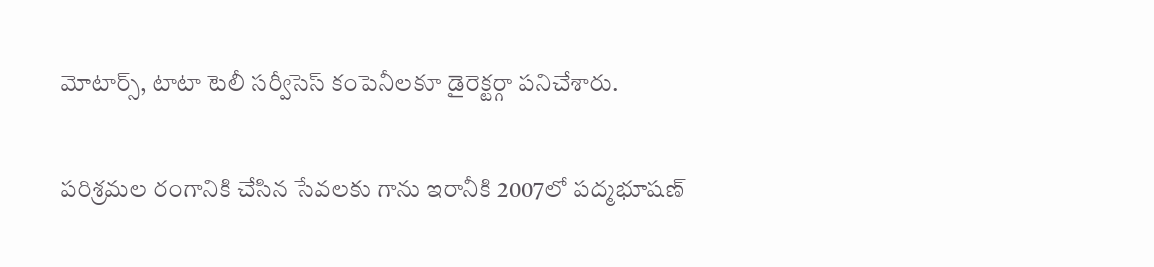మోటార్స్, టాటా టెలీ సర్వీసెస్ కంపెనీలకూ డైరెక్టర్గా పనిచేశారు.

పరిశ్రమల రంగానికి చేసిన సేవలకు గాను ఇరానీకి 2007లో పద్మభూషణ్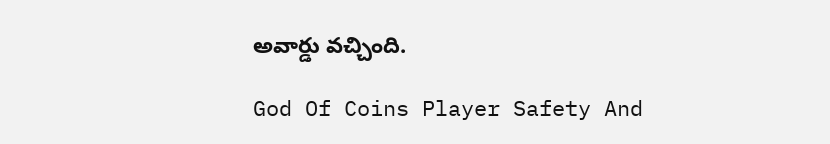అవార్డు వచ్చింది.

God Of Coins Player Safety And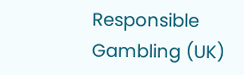Responsible Gambling (UK)